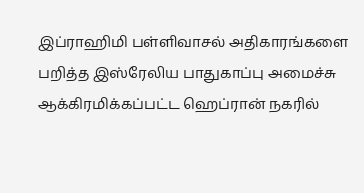இப்ராஹிமி பள்ளிவாசல் அதிகாரங்களை பறித்த இஸ்ரேலிய பாதுகாப்பு அமைச்சு
ஆக்கிரமிக்கப்பட்ட ஹெப்ரான் நகரில்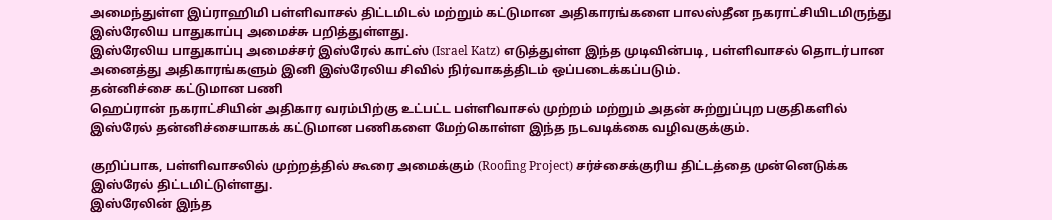அமைந்துள்ள இப்ராஹிமி பள்ளிவாசல் திட்டமிடல் மற்றும் கட்டுமான அதிகாரங்களை பாலஸ்தீன நகராட்சியிடமிருந்து இஸ்ரேலிய பாதுகாப்பு அமைச்சு பறித்துள்ளது.
இஸ்ரேலிய பாதுகாப்பு அமைச்சர் இஸ்ரேல் காட்ஸ் (Israel Katz) எடுத்துள்ள இந்த முடிவின்படி, பள்ளிவாசல் தொடர்பான அனைத்து அதிகாரங்களும் இனி இஸ்ரேலிய சிவில் நிர்வாகத்திடம் ஒப்படைக்கப்படும்.
தன்னிச்சை கட்டுமான பணி
ஹெப்ரான் நகராட்சியின் அதிகார வரம்பிற்கு உட்பட்ட பள்ளிவாசல் முற்றம் மற்றும் அதன் சுற்றுப்புற பகுதிகளில் இஸ்ரேல் தன்னிச்சையாகக் கட்டுமான பணிகளை மேற்கொள்ள இந்த நடவடிக்கை வழிவகுக்கும்.

குறிப்பாக, பள்ளிவாசலில் முற்றத்தில் கூரை அமைக்கும் (Roofing Project) சர்ச்சைக்குரிய திட்டத்தை முன்னெடுக்க இஸ்ரேல் திட்டமிட்டுள்ளது.
இஸ்ரேலின் இந்த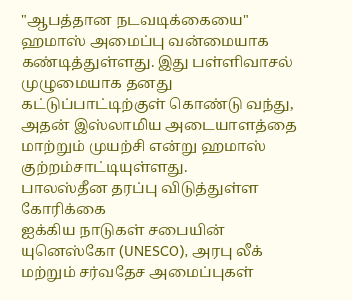"ஆபத்தான நடவடிக்கையை" ஹமாஸ் அமைப்பு வன்மையாக கண்டித்துள்ளது. இது பள்ளிவாசல் முழுமையாக தனது கட்டுப்பாட்டிற்குள் கொண்டு வந்து, அதன் இஸ்லாமிய அடையாளத்தை மாற்றும் முயற்சி என்று ஹமாஸ் குற்றம்சாட்டியுள்ளது.
பாலஸ்தீன தரப்பு விடுத்துள்ள கோரிக்கை
ஐக்கிய நாடுகள் சபையின் யுனெஸ்கோ (UNESCO), அரபு லீக் மற்றும் சர்வதேச அமைப்புகள்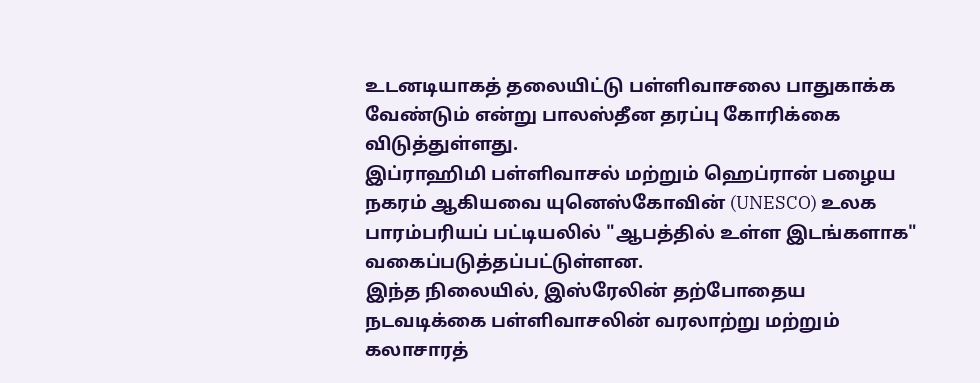உடனடியாகத் தலையிட்டு பள்ளிவாசலை பாதுகாக்க வேண்டும் என்று பாலஸ்தீன தரப்பு கோரிக்கை விடுத்துள்ளது.
இப்ராஹிமி பள்ளிவாசல் மற்றும் ஹெப்ரான் பழைய நகரம் ஆகியவை யுனெஸ்கோவின் (UNESCO) உலக பாரம்பரியப் பட்டியலில் "ஆபத்தில் உள்ள இடங்களாக" வகைப்படுத்தப்பட்டுள்ளன.
இந்த நிலையில், இஸ்ரேலின் தற்போதைய நடவடிக்கை பள்ளிவாசலின் வரலாற்று மற்றும் கலாசாரத்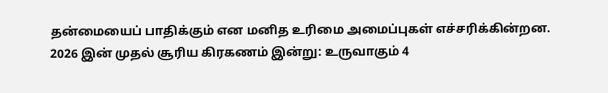தன்மையைப் பாதிக்கும் என மனித உரிமை அமைப்புகள் எச்சரிக்கின்றன.
2026 இன் முதல் சூரிய கிரகணம் இன்று: உருவாகும் 4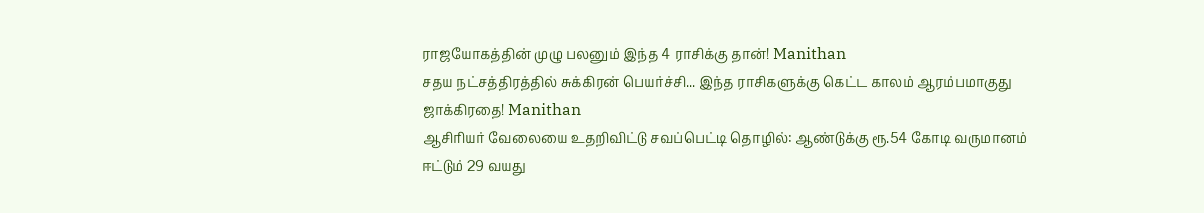ராஜயோகத்தின் முழு பலனும் இந்த 4 ராசிக்கு தான்! Manithan
சதய நட்சத்திரத்தில் சுக்கிரன் பெயர்ச்சி... இந்த ராசிகளுக்கு கெட்ட காலம் ஆரம்பமாகுது ஜாக்கிரதை! Manithan
ஆசிரியர் வேலையை உதறிவிட்டு சவப்பெட்டி தொழில்: ஆண்டுக்கு ரூ.54 கோடி வருமானம் ஈட்டும் 29 வயது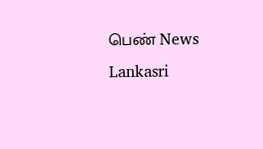பெண் News Lankasri